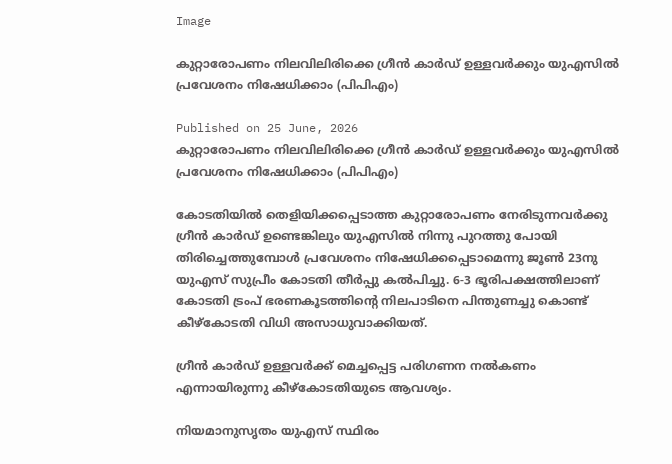Image

കുറ്റാരോപണം നിലവിലിരിക്കെ ഗ്രീൻ കാർഡ് ഉള്ളവർക്കും യുഎസിൽ പ്രവേശനം നിഷേധിക്കാം (പിപിഎം)

Published on 25 June, 2026
കുറ്റാരോപണം നിലവിലിരിക്കെ ഗ്രീൻ കാർഡ് ഉള്ളവർക്കും യുഎസിൽ പ്രവേശനം നിഷേധിക്കാം (പിപിഎം)

കോടതിയിൽ തെളിയിക്കപ്പെടാത്ത കുറ്റാരോപണം നേരിടുന്നവർക്കു ഗ്രീൻ കാർഡ് ഉണ്ടെങ്കിലും യുഎസിൽ നിന്നു പുറത്തു പോയി തിരിച്ചെത്തുമ്പോൾ പ്രവേശനം നിഷേധിക്കപ്പെടാമെന്നു ജൂൺ 23നു യുഎസ് സുപ്രീം കോടതി തീർപ്പു കൽപിച്ചു. 6-3 ഭൂരിപക്ഷത്തിലാണ് കോടതി ട്രംപ് ഭരണകൂടത്തിന്റെ നിലപാടിനെ പിന്തുണച്ചു കൊണ്ട് കീഴ്കോടതി വിധി അസാധുവാക്കിയത്.

ഗ്രീൻ കാർഡ് ഉള്ളവർക്ക് മെച്ചപ്പെട്ട പരിഗണന നൽകണം എന്നായിരുന്നു കീഴ്കോടതിയുടെ ആവശ്യം.

നിയമാനുസൃതം യുഎസ് സ്ഥിരം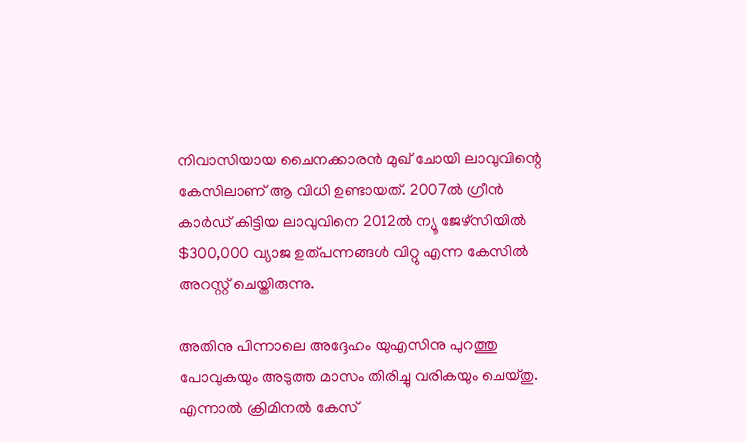നിവാസിയായ ചൈനക്കാരൻ മുഖ് ചോയി ലാവുവിന്റെ കേസിലാണ് ആ വിധി ഉണ്ടായത്. 2007ൽ ഗ്രീൻ കാർഡ് കിട്ടിയ ലാവുവിനെ 2012ൽ ന്യൂ ജേഴ്സിയിൽ $300,000 വ്യാജ ഉത്പന്നങ്ങൾ വിറ്റു എന്ന കേസിൽ അറസ്റ്റ് ചെയ്തിരുന്നു.

അതിനു പിന്നാലെ അദ്ദേഹം യുഎസിനു പുറത്തു പോവുകയും അടുത്ത മാസം തിരിച്ചു വരികയും ചെയ്തു. എന്നാൽ ക്രിമിനൽ കേസ്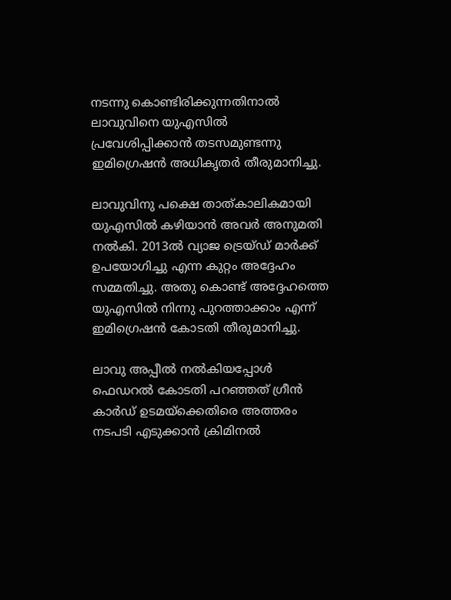നടന്നു കൊണ്ടിരിക്കുന്നതിനാൽ ലാവുവിനെ യുഎസിൽ പ്രവേശിപ്പിക്കാൻ തടസമുണ്ടന്നു ഇമിഗ്രെഷൻ അധികൃതർ തീരുമാനിച്ചു.

ലാവുവിനു പക്ഷെ താത്കാലികമായി യുഎസിൽ കഴിയാൻ അവർ അനുമതി നൽകി. 2013ൽ വ്യാജ ട്രെയ്‌ഡ്‌ മാർക്ക് ഉപയോഗിച്ചു എന്ന കുറ്റം അദ്ദേഹം സമ്മതിച്ചു. അതു കൊണ്ട് അദ്ദേഹത്തെ യുഎസിൽ നിന്നു പുറത്താക്കാം എന്ന് ഇമിഗ്രെഷൻ കോടതി തീരുമാനിച്ചു.

ലാവു അപ്പീൽ നൽകിയപ്പോൾ ഫെഡറൽ കോടതി പറഞ്ഞത് ഗ്രീൻ കാർഡ് ഉടമയ്‌ക്കെതിരെ അത്തരം നടപടി എടുക്കാൻ ക്രിമിനൽ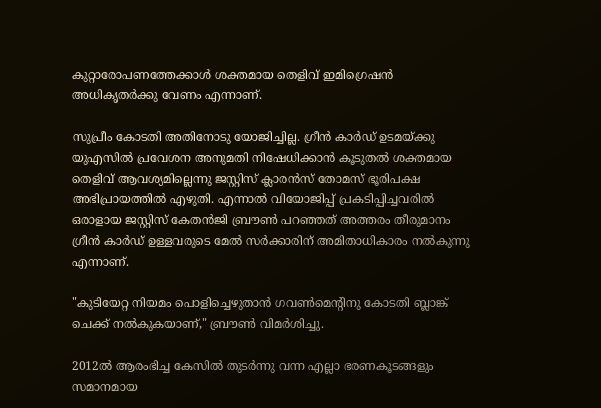കുറ്റാരോപണത്തേക്കാൾ ശക്തമായ തെളിവ് ഇമിഗ്രെഷൻ അധികൃതർക്കു വേണം എന്നാണ്.

സുപ്രീം കോടതി അതിനോടു യോജിച്ചില്ല. ഗ്രീൻ കാർഡ് ഉടമയ്ക്കു യുഎസിൽ പ്രവേശന അനുമതി നിഷേധിക്കാൻ കൂടുതൽ ശക്തമായ തെളിവ് ആവശ്യമില്ലെന്നു ജസ്റ്റിസ് ക്ലാരൻസ് തോമസ് ഭൂരിപക്ഷ അഭിപ്രായത്തിൽ എഴുതി. എന്നാൽ വിയോജിപ്പ് പ്രകടിപ്പിച്ചവരിൽ ഒരാളായ ജസ്റ്റിസ് കേതൻജി ബ്രൗൺ പറഞ്ഞത് അത്തരം തീരുമാനം ഗ്രീൻ കാർഡ് ഉള്ളവരുടെ മേൽ സർക്കാരിന് അമിതാധികാരം നൽകുന്നു എന്നാണ്.

"കുടിയേറ്റ നിയമം പൊളിച്ചെഴുതാൻ ഗവൺമെന്റിനു കോടതി ബ്ലാങ്ക് ചെക്ക് നൽകുകയാണ്," ബ്രൗൺ വിമർശിച്ചു.

2012ൽ ആരംഭിച്ച കേസിൽ തുടർന്നു വന്ന എല്ലാ ഭരണകൂടങ്ങളും സമാനമായ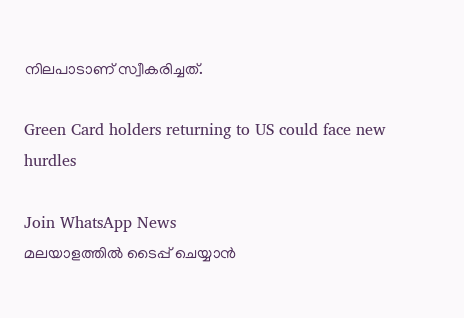നിലപാടാണ് സ്വീകരിച്ചത്.

Green Card holders returning to US could face new hurdles

Join WhatsApp News
മലയാളത്തില്‍ ടൈപ്പ് ചെയ്യാന്‍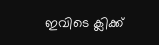ഇവിടെ ക്ലിക്ക്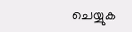ചെയ്യുക